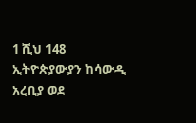1 ሺህ 148 ኢትዮጵያውያን ከሳውዲ አረቢያ ወደ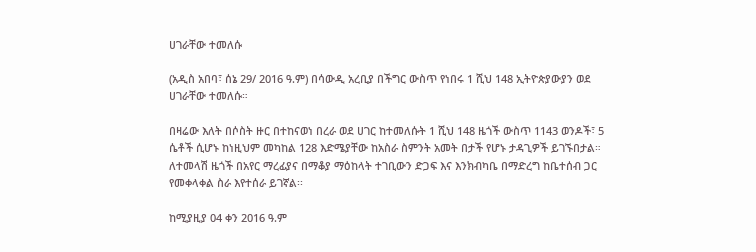ሀገራቸው ተመለሱ

(አዲስ አበባ፣ ሰኔ 29/ 2016 ዓ.ም) በሳውዲ አረቢያ በችግር ውስጥ የነበሩ 1 ሺህ 148 ኢትዮጵያውያን ወደ ሀገራቸው ተመለሱ።

በዛሬው እለት በሶስት ዙር በተከናወነ በረራ ወደ ሀገር ከተመለሱት 1 ሺህ 148 ዜጎች ውስጥ 1143 ወንዶች፣ 5 ሴቶች ሲሆኑ ከነዚህም መካከል 128 እድሜያቸው ከአስራ ስምንት አመት በታች የሆኑ ታዳጊዎች ይገኙበታል። ለተመላሽ ዜጎች በአየር ማረፊያና በማቆያ ማዕከላት ተገቢውን ድጋፍ እና እንክብካቤ በማድረግ ከቤተሰብ ጋር የመቀላቀል ስራ እየተሰራ ይገኛል፡፡

ከሚያዚያ 04 ቀን 2016 ዓ.ም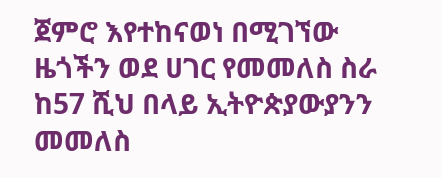ጀምሮ እየተከናወነ በሚገኘው ዜጎችን ወደ ሀገር የመመለስ ስራ ከ57 ሺህ በላይ ኢትዮጵያውያንን መመለስ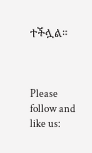ተችሏል።



Please follow and like us: